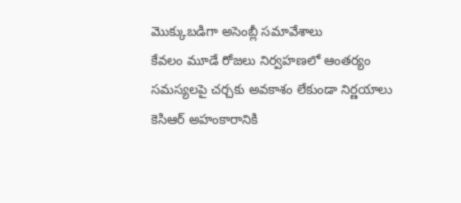మొక్కుబడిగా అసెంబ్లీ సమావేశాలు
కేవలం మూడే రోజలు నిర్వహణలో ఆంతర్యం సమస్యలపై చర్చకు అవకాశం లేకుండా నిర్ణయాలు కెసిఆర్ అహంకారానికి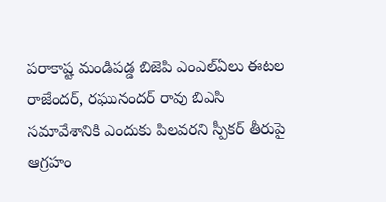పరాకాష్ట మండిపడ్డ బిజెపి ఎంఎల్ఏలు ఈటల రాజేందర్, రఘునందర్ రావు బిఎసి సమావేశానికి ఎందుకు పిలవరని స్పీకర్ తీరుపై ఆగ్రహం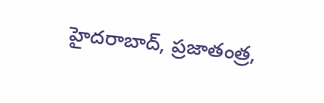హైదరాబాద్, ప్రజాతంత్ర,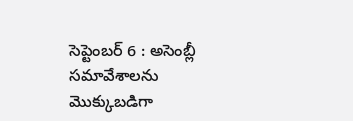సెప్టెంబర్ 6 : అసెంబ్లీ సమావేశాలను మొక్కుబడిగా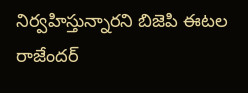నిర్వహిస్తున్నారని బిజెపి ఈటల రాజేందర్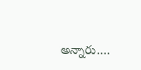అన్నారు.…